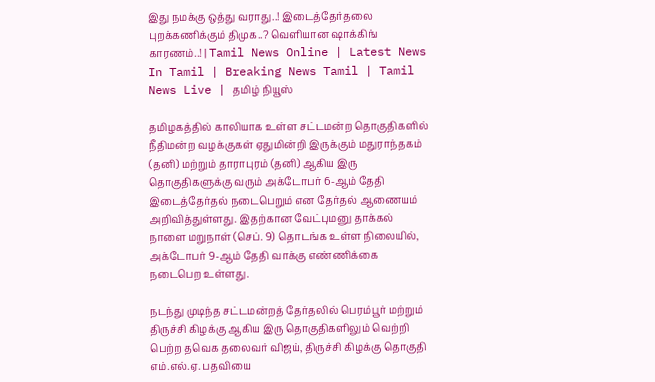இது நமக்கு ஒத்து வராது..! இடைத்தேர்தலை புறக்கணிக்கும் திமுக..? வெளியான ஷாக்கிங் காரணம்..! | Tamil News Online | Latest News In Tamil | Breaking News Tamil | Tamil News Live | தமிழ் நியூஸ்

தமிழகத்தில் காலியாக உள்ள சட்டமன்ற தொகுதிகளில் நீதிமன்ற வழக்குகள் ஏதுமின்றி இருக்கும் மதுராந்தகம் (தனி) மற்றும் தாராபுரம் (தனி) ஆகிய இரு தொகுதிகளுக்கு வரும் அக்டோபர் 6-ஆம் தேதி இடைத்தேர்தல் நடைபெறும் என தேர்தல் ஆணையம் அறிவித்துள்ளது. இதற்கான வேட்புமனு தாக்கல் நாளை மறுநாள் (செப். 9) தொடங்க உள்ள நிலையில், அக்டோபர் 9-ஆம் தேதி வாக்கு எண்ணிக்கை நடைபெற உள்ளது.

நடந்து முடிந்த சட்டமன்றத் தேர்தலில் பெரம்பூர் மற்றும் திருச்சி கிழக்கு ஆகிய இரு தொகுதிகளிலும் வெற்றி பெற்ற தவெக தலைவர் விஜய், திருச்சி கிழக்கு தொகுதி எம்.எல்.ஏ. பதவியை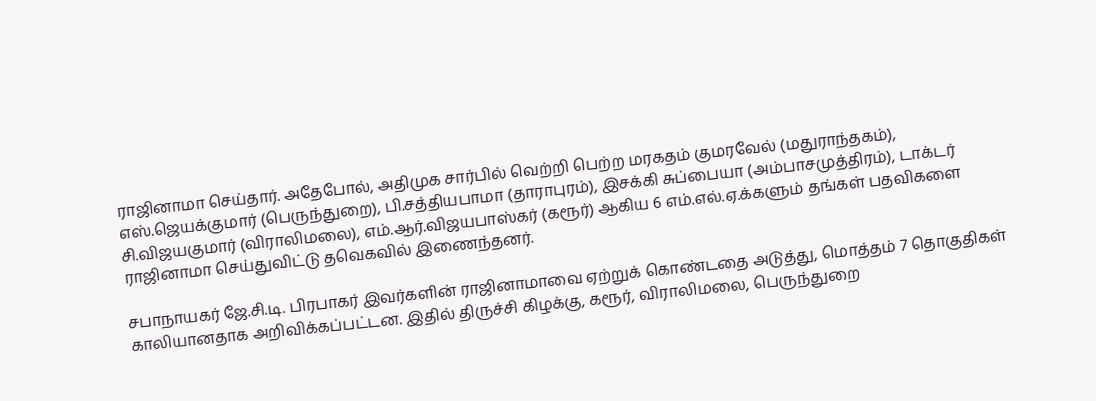ராஜினாமா செய்தார். அதேபோல், அதிமுக சார்பில் வெற்றி பெற்ற மரகதம் குமரவேல் (மதுராந்தகம்), எஸ்.ஜெயக்குமார் (பெருந்துறை), பி.சத்தியபாமா (தாராபுரம்), இசக்கி சுப்பையா (அம்பாசமுத்திரம்), டாக்டர் சி.விஜயகுமார் (விராலிமலை), எம்.ஆர்.விஜயபாஸ்கர் (கரூர்) ஆகிய 6 எம்.எல்.ஏ.க்களும் தங்கள் பதவிகளை ராஜினாமா செய்துவிட்டு தவெகவில் இணைந்தனர்.

சபாநாயகர் ஜே.சி.டி. பிரபாகர் இவர்களின் ராஜினாமாவை ஏற்றுக் கொண்டதை அடுத்து, மொத்தம் 7 தொகுதிகள் காலியானதாக அறிவிக்கப்பட்டன. இதில் திருச்சி கிழக்கு, கரூர், விராலிமலை, பெருந்துறை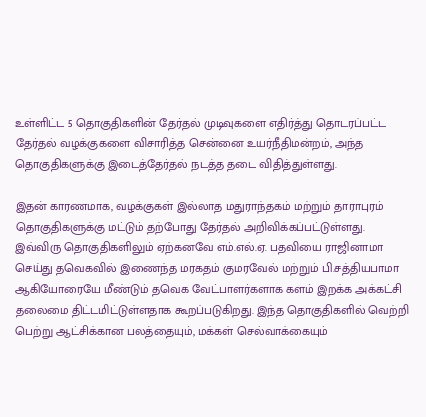உள்ளிட்ட 5 தொகுதிகளின் தேர்தல் முடிவுகளை எதிர்த்து தொடரப்பட்ட தேர்தல் வழக்குகளை விசாரித்த சென்னை உயர்நீதிமன்றம், அந்த தொகுதிகளுக்கு இடைத்தேர்தல் நடத்த தடை விதித்துள்ளது.

இதன் காரணமாக, வழக்குகள் இல்லாத மதுராந்தகம் மற்றும் தாராபுரம் தொகுதிகளுக்கு மட்டும் தற்போது தேர்தல் அறிவிக்கப்பட்டுள்ளது. இவ்விரு தொகுதிகளிலும் ஏற்கனவே எம்.எல்.ஏ. பதவியை ராஜினாமா செய்து தவெகவில் இணைந்த மரகதம் குமரவேல் மற்றும் பி.சத்தியபாமா ஆகியோரையே மீண்டும் தவெக வேட்பாளர்களாக களம் இறக்க அக்கட்சி தலைமை திட்டமிட்டுள்ளதாக கூறப்படுகிறது. இந்த தொகுதிகளில் வெற்றி பெற்று ஆட்சிக்கான பலத்தையும், மக்கள் செல்வாக்கையும்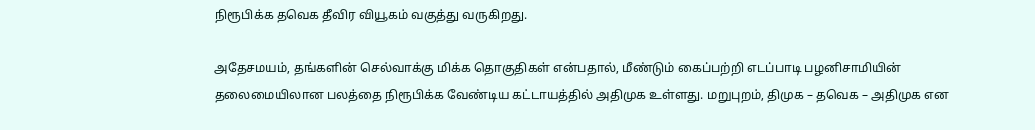நிரூபிக்க தவெக தீவிர வியூகம் வகுத்து வருகிறது.

அதேசமயம், தங்களின் செல்வாக்கு மிக்க தொகுதிகள் என்பதால், மீண்டும் கைப்பற்றி எடப்பாடி பழனிசாமியின் தலைமையிலான பலத்தை நிரூபிக்க வேண்டிய கட்டாயத்தில் அதிமுக உள்ளது. மறுபுறம், திமுக – தவெக – அதிமுக என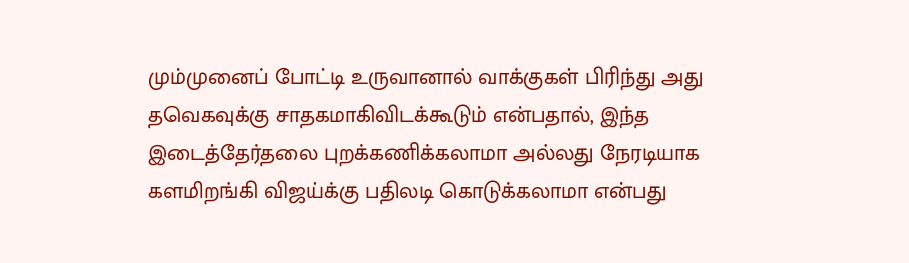மும்முனைப் போட்டி உருவானால் வாக்குகள் பிரிந்து அது தவெகவுக்கு சாதகமாகிவிடக்கூடும் என்பதால், இந்த இடைத்தேர்தலை புறக்கணிக்கலாமா அல்லது நேரடியாக களமிறங்கி விஜய்க்கு பதிலடி கொடுக்கலாமா என்பது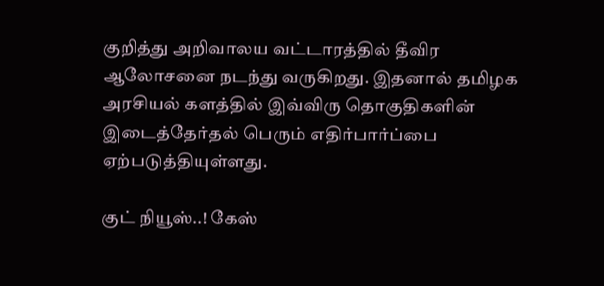குறித்து அறிவாலய வட்டாரத்தில் தீவிர ஆலோசனை நடந்து வருகிறது. இதனால் தமிழக அரசியல் களத்தில் இவ்விரு தொகுதிகளின் இடைத்தேர்தல் பெரும் எதிர்பார்ப்பை ஏற்படுத்தியுள்ளது.

குட் நியூஸ்..! கேஸ்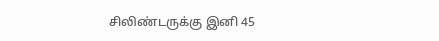சிலிண்டருக்கு இனி 45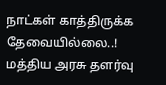நாட்கள் காத்திருக்க தேவையில்லை..! மத்திய அரசு தளர்வு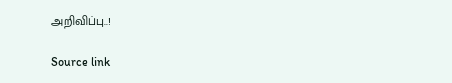அறிவிப்பு..!

Source link